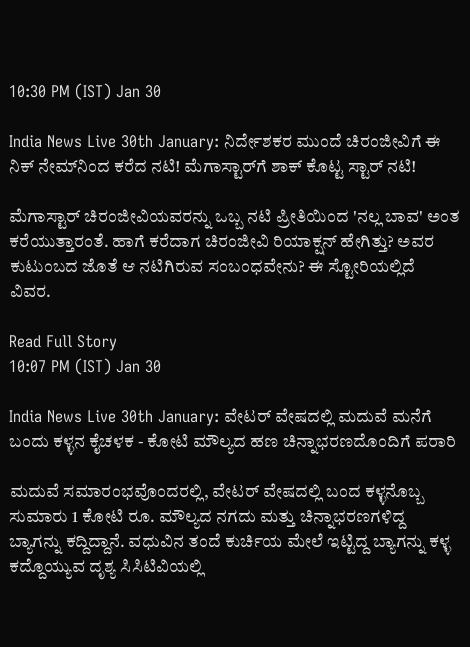10:30 PM (IST) Jan 30

India News Live 30th January: ನಿರ್ದೇಶಕರ ಮುಂದೆ ಚಿರಂಜೀವಿಗೆ ಈ ನಿಕ್ ನೇಮ್‌ನಿಂದ ಕರೆದ ನಟಿ! ಮೆಗಾಸ್ಟಾರ್‌ಗೆ ಶಾಕ್ ಕೊಟ್ಟ ಸ್ಟಾರ್ ನಟಿ!

ಮೆಗಾಸ್ಟಾರ್ ಚಿರಂಜೀವಿಯವರನ್ನು ಒಬ್ಬ ನಟಿ ಪ್ರೀತಿಯಿಂದ 'ನಲ್ಲ ಬಾವ' ಅಂತ ಕರೆಯುತ್ತಾರಂತೆ. ಹಾಗೆ ಕರೆದಾಗ ಚಿರಂಜೀವಿ ರಿಯಾಕ್ಷನ್ ಹೇಗಿತ್ತು? ಅವರ ಕುಟುಂಬದ ಜೊತೆ ಆ ನಟಿಗಿರುವ ಸಂಬಂಧವೇನು? ಈ ಸ್ಟೋರಿಯಲ್ಲಿದೆ ವಿವರ.

Read Full Story
10:07 PM (IST) Jan 30

India News Live 30th January: ವೇಟರ್ ವೇಷದಲ್ಲಿ ಮದುವೆ ಮನೆಗೆ ಬಂದು ಕಳ್ಳನ ಕೈಚಳಕ - ಕೋಟಿ ಮೌಲ್ಯದ ಹಣ ಚಿನ್ನಾಭರಣದೊಂದಿಗೆ ಪರಾರಿ

ಮದುವೆ ಸಮಾರಂಭವೊಂದರಲ್ಲಿ, ವೇಟರ್ ವೇಷದಲ್ಲಿ ಬಂದ ಕಳ್ಳನೊಬ್ಬ ಸುಮಾರು 1 ಕೋಟಿ ರೂ. ಮೌಲ್ಯದ ನಗದು ಮತ್ತು ಚಿನ್ನಾಭರಣಗಳಿದ್ದ ಬ್ಯಾಗನ್ನು ಕದ್ದಿದ್ದಾನೆ. ವಧುವಿನ ತಂದೆ ಕುರ್ಚಿಯ ಮೇಲೆ ಇಟ್ಟಿದ್ದ ಬ್ಯಾಗನ್ನು ಕಳ್ಳ ಕದ್ದೊಯ್ಯುವ ದೃಶ್ಯ ಸಿಸಿಟಿವಿಯಲ್ಲಿ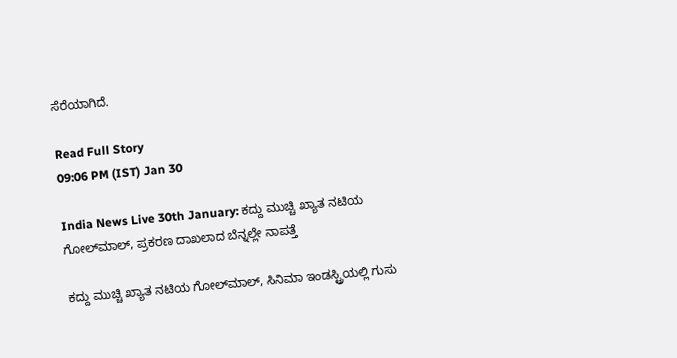ಸೆರೆಯಾಗಿದೆ.

Read Full Story
09:06 PM (IST) Jan 30

India News Live 30th January: ಕದ್ದು ಮುಚ್ಚಿ ಖ್ಯಾತ ನಟಿಯ ಗೋಲ್‌ಮಾಲ್, ಪ್ರಕರಣ ದಾಖಲಾದ ಬೆನ್ನಲ್ಲೇ ನಾಪತ್ತೆ

ಕದ್ದು ಮುಚ್ಚಿ ಖ್ಯಾತ ನಟಿಯ ಗೋಲ್‌ಮಾಲ್, ಸಿನಿಮಾ ಇಂಡಸ್ಟ್ರಿಯಲ್ಲಿ ಗುಸು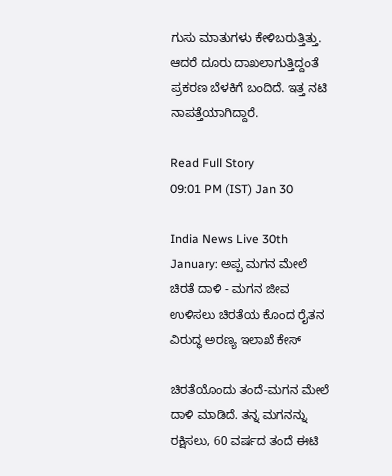ಗುಸು ಮಾತುಗಳು ಕೇಳಿಬರುತ್ತಿತ್ತು. ಆದರೆ ದೂರು ದಾಖಲಾಗುತ್ತಿದ್ದಂತೆ ಪ್ರಕರಣ ಬೆಳಕಿಗೆ ಬಂದಿದೆ. ಇತ್ತ ನಟಿ ನಾಪತ್ತೆಯಾಗಿದ್ದಾರೆ.

Read Full Story
09:01 PM (IST) Jan 30

India News Live 30th January: ಅಪ್ಪ ಮಗನ ಮೇಲೆ ಚಿರತೆ ದಾಳಿ - ಮಗನ ಜೀವ ಉಳಿಸಲು ಚಿರತೆಯ ಕೊಂದ ರೈತನ ವಿರುದ್ಧ ಅರಣ್ಯ ಇಲಾಖೆ ಕೇಸ್

ಚಿರತೆಯೊಂದು ತಂದೆ-ಮಗನ ಮೇಲೆ ದಾಳಿ ಮಾಡಿದೆ. ತನ್ನ ಮಗನನ್ನು ರಕ್ಷಿಸಲು, 60 ವರ್ಷದ ತಂದೆ ಈಟಿ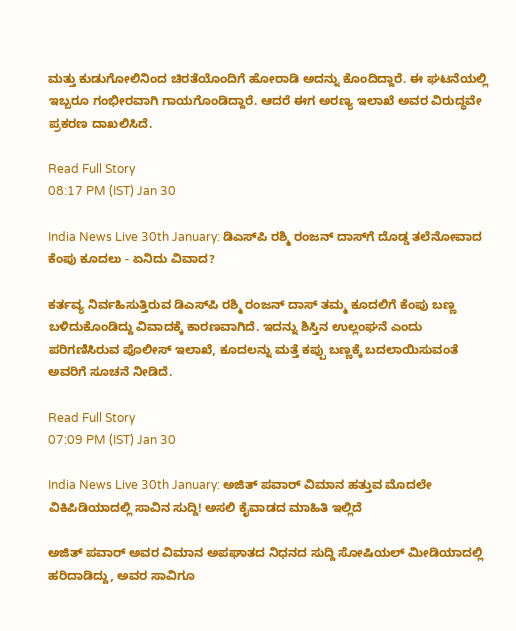ಮತ್ತು ಕುಡುಗೋಲಿನಿಂದ ಚಿರತೆಯೊಂದಿಗೆ ಹೋರಾಡಿ ಅದನ್ನು ಕೊಂದಿದ್ದಾರೆ. ಈ ಘಟನೆಯಲ್ಲಿ ಇಬ್ಬರೂ ಗಂಭೀರವಾಗಿ ಗಾಯಗೊಂಡಿದ್ದಾರೆ. ಆದರೆ ಈಗ ಅರಣ್ಯ ಇಲಾಖೆ ಅವರ ವಿರುದ್ಧವೇ ಪ್ರಕರಣ ದಾಖಲಿಸಿದೆ.

Read Full Story
08:17 PM (IST) Jan 30

India News Live 30th January: ಡಿಎಸ್‌ಪಿ ರಶ್ಮಿ ರಂಜನ್‌ ದಾಸ್‌ಗೆ ದೊಡ್ಡ ತಲೆನೋವಾದ ಕೆಂಪು ಕೂದಲು - ಏನಿದು ವಿವಾದ?

ಕರ್ತವ್ಯ ನಿರ್ವಹಿಸುತ್ತಿರುವ ಡಿಎಸ್‌ಪಿ ರಶ್ಮಿ ರಂಜನ್‌ ದಾಸ್‌ ತಮ್ಮ ಕೂದಲಿಗೆ ಕೆಂಪು ಬಣ್ಣ ಬಳಿದುಕೊಂಡಿದ್ದು ವಿವಾದಕ್ಕೆ ಕಾರಣವಾಗಿದೆ. ಇದನ್ನು ಶಿಸ್ತಿನ ಉಲ್ಲಂಘನೆ ಎಂದು ಪರಿಗಣಿಸಿರುವ ಪೊಲೀಸ್ ಇಲಾಖೆ, ಕೂದಲನ್ನು ಮತ್ತೆ ಕಪ್ಪು ಬಣ್ಣಕ್ಕೆ ಬದಲಾಯಿಸುವಂತೆ ಅವರಿಗೆ ಸೂಚನೆ ನೀಡಿದೆ.

Read Full Story
07:09 PM (IST) Jan 30

India News Live 30th January: ಅಜಿತ್ ಪವಾರ್ ವಿಮಾನ ಹತ್ತುವ ಮೊದಲೇ ವಿಕಿಪಿಡಿಯಾದಲ್ಲಿ ಸಾವಿನ ಸುದ್ದಿ! ಅಸಲಿ ಕೈವಾಡದ ಮಾಹಿತಿ ಇಲ್ಲಿದೆ

ಅಜಿತ್ ಪವಾರ್ ಅವರ ವಿಮಾನ ಅಪಘಾತದ ನಿಧನದ ಸುದ್ದಿ ಸೋಷಿಯಲ್ ಮೀಡಿಯಾದಲ್ಲಿ ಹರಿದಾಡಿದ್ದು, ಅವರ ಸಾವಿಗೂ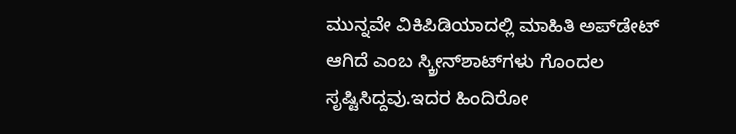ಮುನ್ನವೇ ವಿಕಿಪಿಡಿಯಾದಲ್ಲಿ ಮಾಹಿತಿ ಅಪ್‌ಡೇಟ್ ಆಗಿದೆ ಎಂಬ ಸ್ಕ್ರೀನ್‌ಶಾಟ್‌ಗಳು ಗೊಂದಲ ಸೃಷ್ಟಿಸಿದ್ದವು.ಇದರ ಹಿಂದಿರೋ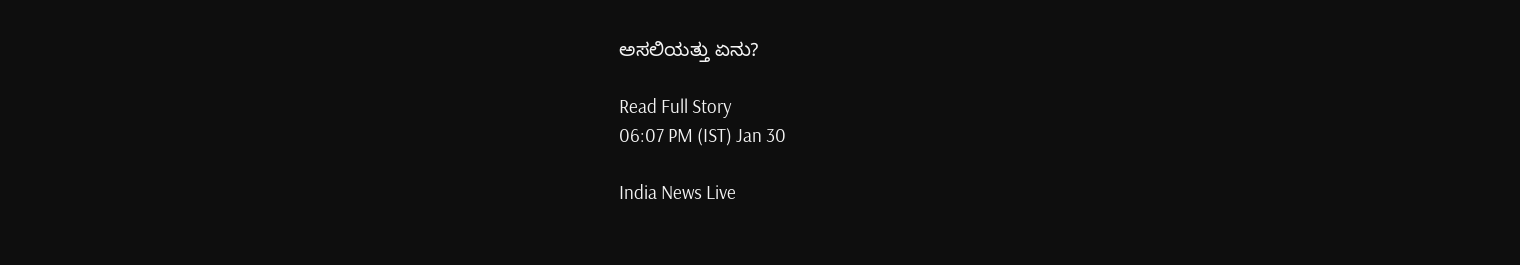ಅಸಲಿಯತ್ತು ಏನು?

Read Full Story
06:07 PM (IST) Jan 30

India News Live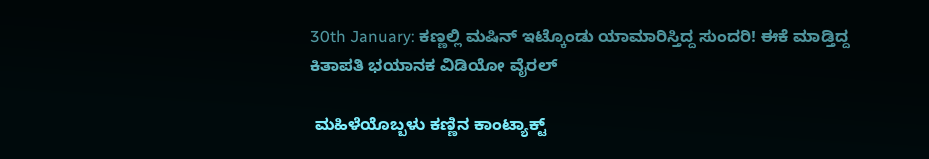30th January: ಕಣ್ಣಲ್ಲಿ ಮಷಿನ್ ಇಟ್ಕೊಂಡು ಯಾಮಾರಿಸ್ತಿದ್ದ ಸುಂದರಿ! ಈಕೆ ಮಾಡ್ತಿದ್ದ ಕಿತಾಪತಿ ಭಯಾನಕ ವಿಡಿಯೋ ವೈರಲ್

 ಮಹಿಳೆಯೊಬ್ಬಳು ಕಣ್ಣಿನ ಕಾಂಟ್ಯಾಕ್ಟ್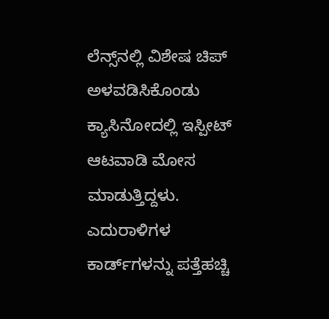ಲೆನ್ಸ್‌ನಲ್ಲಿ ವಿಶೇಷ ಚಿಪ್ ಅಳವಡಿಸಿಕೊಂಡು ಕ್ಯಾಸಿನೋದಲ್ಲಿ ಇಸ್ಪೀಟ್ ಆಟವಾಡಿ ಮೋಸ ಮಾಡುತ್ತಿದ್ದಳು. ಎದುರಾಳಿಗಳ ಕಾರ್ಡ್‌ಗಳನ್ನು ಪತ್ತೆಹಚ್ಚಿ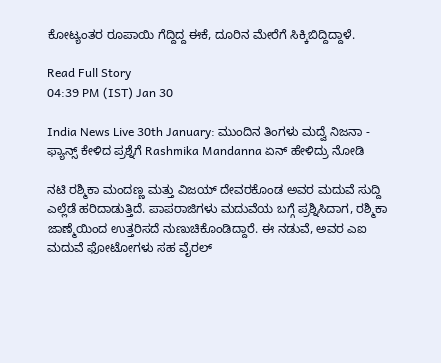ಕೋಟ್ಯಂತರ ರೂಪಾಯಿ ಗೆದ್ದಿದ್ದ ಈಕೆ, ದೂರಿನ ಮೇರೆಗೆ ಸಿಕ್ಕಿಬಿದ್ದಿದ್ದಾಳೆ.

Read Full Story
04:39 PM (IST) Jan 30

India News Live 30th January: ಮುಂದಿನ ತಿಂಗಳು ಮದ್ವೆ ನಿಜನಾ - ಫ್ಯಾನ್ಸ್ ಕೇಳಿದ ಪ್ರಶ್ನೆಗೆ Rashmika Mandanna ಏನ್ ಹೇಳಿದ್ರು ನೋಡಿ

ನಟಿ ರಶ್ಮಿಕಾ ಮಂದಣ್ಣ ಮತ್ತು ವಿಜಯ್ ದೇವರಕೊಂಡ ಅವರ ಮದುವೆ ಸುದ್ದಿ ಎಲ್ಲೆಡೆ ಹರಿದಾಡುತ್ತಿದೆ. ಪಾಪರಾಜಿಗಳು ಮದುವೆಯ ಬಗ್ಗೆ ಪ್ರಶ್ನಿಸಿದಾಗ, ರಶ್ಮಿಕಾ ಜಾಣ್ಮೆಯಿಂದ ಉತ್ತರಿಸದೆ ನುಣುಚಿಕೊಂಡಿದ್ದಾರೆ. ಈ ನಡುವೆ, ಅವರ ಎಐ ಮದುವೆ ಫೋಟೋಗಳು ಸಹ ವೈರಲ್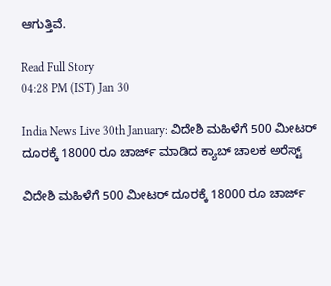ಆಗುತ್ತಿವೆ.

Read Full Story
04:28 PM (IST) Jan 30

India News Live 30th January: ವಿದೇಶಿ ಮಹಿಳೆಗೆ 500 ಮೀಟರ್ ದೂರಕ್ಕೆ 18000 ರೂ ಚಾರ್ಜ್ ಮಾಡಿದ ಕ್ಯಾಬ್ ಚಾಲಕ ಅರೆಸ್ಟ್

ವಿದೇಶಿ ಮಹಿಳೆಗೆ 500 ಮೀಟರ್ ದೂರಕ್ಕೆ 18000 ರೂ ಚಾರ್ಜ್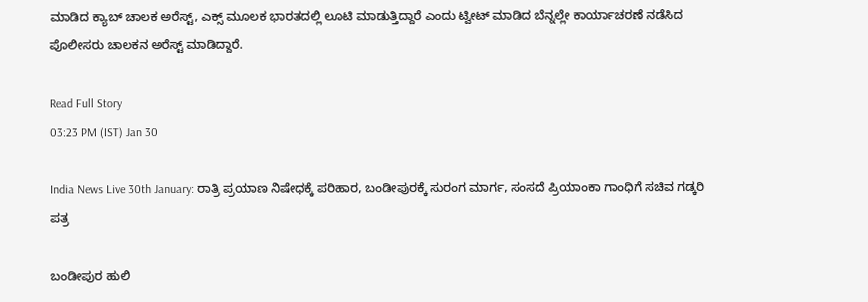ಮಾಡಿದ ಕ್ಯಾಬ್ ಚಾಲಕ ಅರೆಸ್ಟ್, ಎಕ್ಸ್ ಮೂಲಕ ಭಾರತದಲ್ಲಿ ಲೂಟಿ ಮಾಡುತ್ತಿದ್ದಾರೆ ಎಂದು ಟ್ವೀಟ್ ಮಾಡಿದ ಬೆನ್ನಲ್ಲೇ ಕಾರ್ಯಾಚರಣೆ ನಡೆಸಿದ ಪೊಲೀಸರು ಚಾಲಕನ ಅರೆಸ್ಟ್ ಮಾಡಿದ್ದಾರೆ.

Read Full Story
03:23 PM (IST) Jan 30

India News Live 30th January: ರಾತ್ರಿ ಪ್ರಯಾಣ ನಿಷೇಧಕ್ಕೆ ಪರಿಹಾರ, ಬಂಡೀಪುರಕ್ಕೆ ಸುರಂಗ ಮಾರ್ಗ, ಸಂಸದೆ ಪ್ರಿಯಾಂಕಾ ಗಾಂಧಿಗೆ ಸಚಿವ ಗಡ್ಕರಿ ಪತ್ರ

ಬಂಡೀಪುರ ಹುಲಿ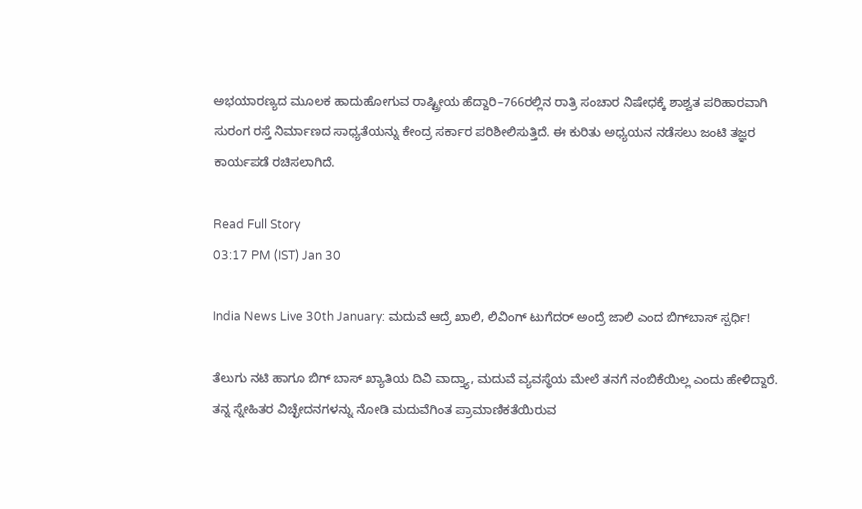ಅಭಯಾರಣ್ಯದ ಮೂಲಕ ಹಾದುಹೋಗುವ ರಾಷ್ಟ್ರೀಯ ಹೆದ್ದಾರಿ–766ರಲ್ಲಿನ ರಾತ್ರಿ ಸಂಚಾರ ನಿಷೇಧಕ್ಕೆ ಶಾಶ್ವತ ಪರಿಹಾರವಾಗಿ ಸುರಂಗ ರಸ್ತೆ ನಿರ್ಮಾಣದ ಸಾಧ್ಯತೆಯನ್ನು ಕೇಂದ್ರ ಸರ್ಕಾರ ಪರಿಶೀಲಿಸುತ್ತಿದೆ. ಈ ಕುರಿತು ಅಧ್ಯಯನ ನಡೆಸಲು ಜಂಟಿ ತಜ್ಞರ ಕಾರ್ಯಪಡೆ ರಚಿಸಲಾಗಿದೆ.

Read Full Story
03:17 PM (IST) Jan 30

India News Live 30th January: ಮದುವೆ ಆದ್ರೆ ಖಾಲಿ, ಲಿವಿಂಗ್‌ ಟುಗೆದರ್‌ ಅಂದ್ರೆ ಜಾಲಿ ಎಂದ ಬಿಗ್‌ಬಾಸ್‌ ಸ್ಪರ್ಧಿ!

ತೆಲುಗು ನಟಿ ಹಾಗೂ ಬಿಗ್ ಬಾಸ್ ಖ್ಯಾತಿಯ ದಿವಿ ವಾದ್ತ್ಯಾ, ಮದುವೆ ವ್ಯವಸ್ಥೆಯ ಮೇಲೆ ತನಗೆ ನಂಬಿಕೆಯಿಲ್ಲ ಎಂದು ಹೇಳಿದ್ದಾರೆ. ತನ್ನ ಸ್ನೇಹಿತರ ವಿಚ್ಛೇದನಗಳನ್ನು ನೋಡಿ ಮದುವೆಗಿಂತ ಪ್ರಾಮಾಣಿಕತೆಯಿರುವ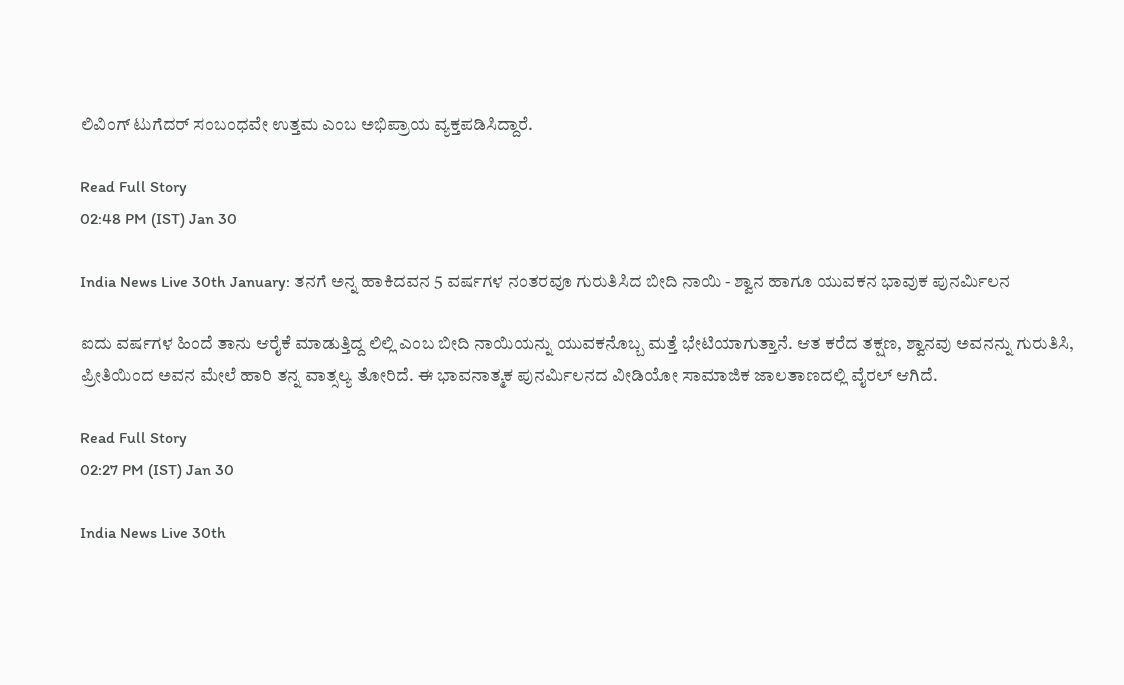ಲಿವಿಂಗ್ ಟುಗೆದರ್ ಸಂಬಂಧವೇ ಉತ್ತಮ ಎಂಬ ಅಭಿಪ್ರಾಯ ವ್ಯಕ್ತಪಡಿಸಿದ್ದಾರೆ.

Read Full Story
02:48 PM (IST) Jan 30

India News Live 30th January: ತನಗೆ ಅನ್ನ ಹಾಕಿದವನ 5 ವರ್ಷಗಳ ನಂತರವೂ ಗುರುತಿಸಿದ ಬೀದಿ ನಾಯಿ - ಶ್ವಾನ ಹಾಗೂ ಯುವಕನ ಭಾವುಕ ಪುನರ್ಮಿಲನ

ಐದು ವರ್ಷಗಳ ಹಿಂದೆ ತಾನು ಆರೈಕೆ ಮಾಡುತ್ತಿದ್ದ ಲಿಲ್ಲಿ ಎಂಬ ಬೀದಿ ನಾಯಿಯನ್ನು ಯುವಕನೊಬ್ಬ ಮತ್ತೆ ಭೇಟಿಯಾಗುತ್ತಾನೆ. ಆತ ಕರೆದ ತಕ್ಷಣ, ಶ್ವಾನವು ಅವನನ್ನು ಗುರುತಿಸಿ, ಪ್ರೀತಿಯಿಂದ ಅವನ ಮೇಲೆ ಹಾರಿ ತನ್ನ ವಾತ್ಸಲ್ಯ ತೋರಿದೆ. ಈ ಭಾವನಾತ್ಮಕ ಪುನರ್ಮಿಲನದ ವೀಡಿಯೋ ಸಾಮಾಜಿಕ ಜಾಲತಾಣದಲ್ಲಿ ವೈರಲ್ ಆಗಿದೆ.

Read Full Story
02:27 PM (IST) Jan 30

India News Live 30th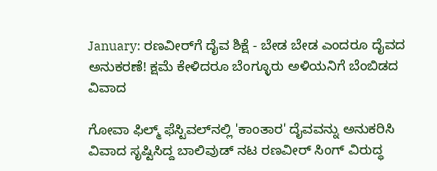January: ರಣವೀರ್‌ಗೆ ದೈವ ಶಿಕ್ಷೆ - ಬೇಡ ಬೇಡ ಎಂದರೂ ದೈವದ ಅನುಕರಣೆ! ಕ್ಷಮೆ ಕೇಳಿದರೂ ಬೆಂಗ್ಳೂರು ಅಳಿಯನಿಗೆ ಬೆಂಬಿಡದ ವಿವಾದ

ಗೋವಾ ಫಿಲ್ಮ್ ಫೆಸ್ಟಿವಲ್‌ನಲ್ಲಿ 'ಕಾಂತಾರ' ದೈವವನ್ನು ಅನುಕರಿಸಿ ವಿವಾದ ಸೃಷ್ಟಿಸಿದ್ದ ಬಾಲಿವುಡ್ ನಟ ರಣವೀರ್ ಸಿಂಗ್ ವಿರುದ್ಧ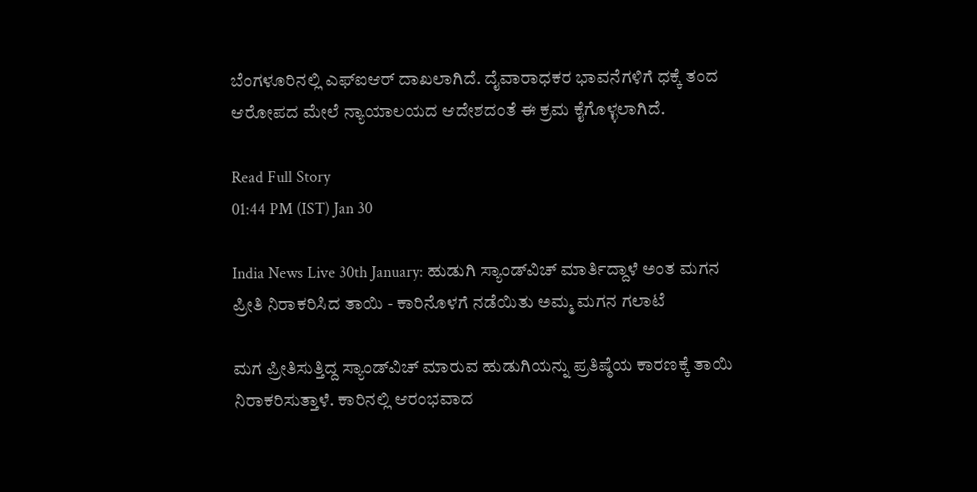ಬೆಂಗಳೂರಿನಲ್ಲಿ ಎಫ್‌ಐಆರ್ ದಾಖಲಾಗಿದೆ. ದೈವಾರಾಧಕರ ಭಾವನೆಗಳಿಗೆ ಧಕ್ಕೆ ತಂದ ಆರೋಪದ ಮೇಲೆ ನ್ಯಾಯಾಲಯದ ಆದೇಶದಂತೆ ಈ ಕ್ರಮ ಕೈಗೊಳ್ಳಲಾಗಿದೆ.

Read Full Story
01:44 PM (IST) Jan 30

India News Live 30th January: ಹುಡುಗಿ ಸ್ಯಾಂಡ್‌ವಿಚ್ ಮಾರ್ತಿದ್ದಾಳೆ ಅಂತ ಮಗನ ಪ್ರೀತಿ ನಿರಾಕರಿಸಿದ ತಾಯಿ - ಕಾರಿನೊಳಗೆ ನಡೆಯಿತು ಅಮ್ಮ ಮಗನ ಗಲಾಟೆ

ಮಗ ಪ್ರೀತಿಸುತ್ತಿದ್ದ ಸ್ಯಾಂಡ್‌ವಿಚ್ ಮಾರುವ ಹುಡುಗಿಯನ್ನು ಪ್ರತಿಷ್ಠೆಯ ಕಾರಣಕ್ಕೆ ತಾಯಿ ನಿರಾಕರಿಸುತ್ತಾಳೆ. ಕಾರಿನಲ್ಲಿ ಆರಂಭವಾದ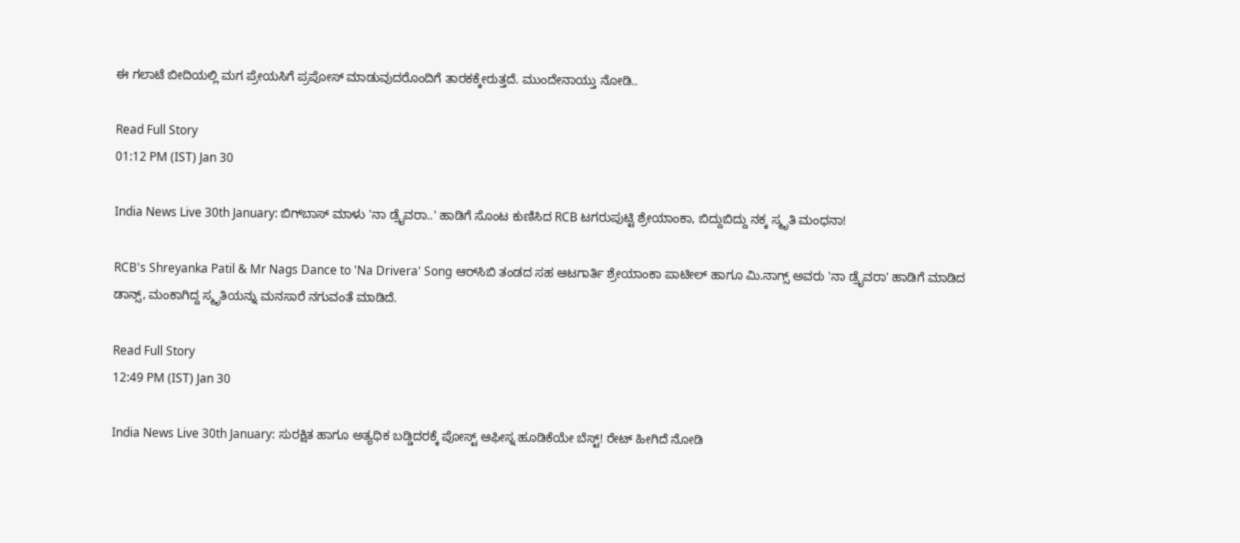ಈ ಗಲಾಟೆ ಬೀದಿಯಲ್ಲಿ ಮಗ ಪ್ರೇಯಸಿಗೆ ಪ್ರಪೋಸ್ ಮಾಡುವುದರೊಂದಿಗೆ ತಾರಕಕ್ಕೇರುತ್ತದೆ. ಮುಂದೇನಾಯ್ತು ನೋಡಿ..

Read Full Story
01:12 PM (IST) Jan 30

India News Live 30th January: ಬಿಗ್‌ಬಾಸ್‌ ಮಾಳು 'ನಾ ಡ್ರೈವರಾ..' ಹಾಡಿಗೆ ಸೊಂಟ ಕುಣಿಸಿದ RCB ಟಗರುಪುಟ್ಟಿ ಶ್ರೇಯಾಂಕಾ, ಬಿದ್ದುಬಿದ್ದು ನಕ್ಕ ಸ್ಮೃತಿ ಮಂಧನಾ!

RCB's Shreyanka Patil & Mr Nags Dance to 'Na Drivera' Song ಆರ್‌ಸಿಬಿ ತಂಡದ ಸಹ ಆಟಗಾರ್ತಿ ಶ್ರೇಯಾಂಕಾ ಪಾಟೀಲ್ ಹಾಗೂ ಮಿ.ನಾಗ್ಸ್ ಅವರು 'ನಾ ಡ್ರೈವರಾ' ಹಾಡಿಗೆ ಮಾಡಿದ ಡಾನ್ಸ್, ಮಂಕಾಗಿದ್ದ ಸ್ಮೃತಿಯನ್ನು ಮನಸಾರೆ ನಗುವಂತೆ ಮಾಡಿದೆ.

Read Full Story
12:49 PM (IST) Jan 30

India News Live 30th January: ಸುರಕ್ಷಿತ ಹಾಗೂ ಅತ್ಯಧಿಕ ಬಡ್ಡಿದರಕ್ಕೆ ಪೋಸ್ಟ್ ಆಫೀಸ್ನ ಹೂಡಿಕೆಯೇ ಬೆಸ್ಟ್! ರೇಟ್ ಹೀಗಿದೆ ನೋಡಿ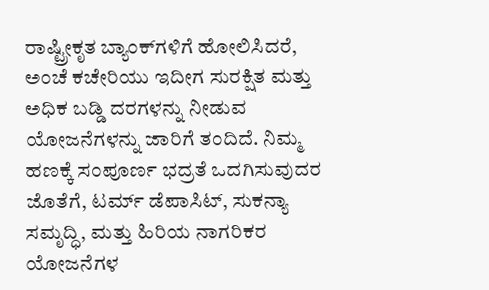ರಾಷ್ಟ್ರೀಕೃತ ಬ್ಯಾಂಕ್‌ಗಳಿಗೆ ಹೋಲಿಸಿದರೆ, ಅಂಚೆ ಕಚೇರಿಯು ಇದೀಗ ಸುರಕ್ಷಿತ ಮತ್ತು ಅಧಿಕ ಬಡ್ಡಿ ದರಗಳನ್ನು ನೀಡುವ ಯೋಜನೆಗಳನ್ನು ಜಾರಿಗೆ ತಂದಿದೆ. ನಿಮ್ಮ ಹಣಕ್ಕೆ ಸಂಪೂರ್ಣ ಭದ್ರತೆ ಒದಗಿಸುವುದರ ಜೊತೆಗೆ, ಟರ್ಮ್ ಡೆಪಾಸಿಟ್, ಸುಕನ್ಯಾ ಸಮೃದ್ಧಿ, ಮತ್ತು ಹಿರಿಯ ನಾಗರಿಕರ ಯೋಜನೆಗಳ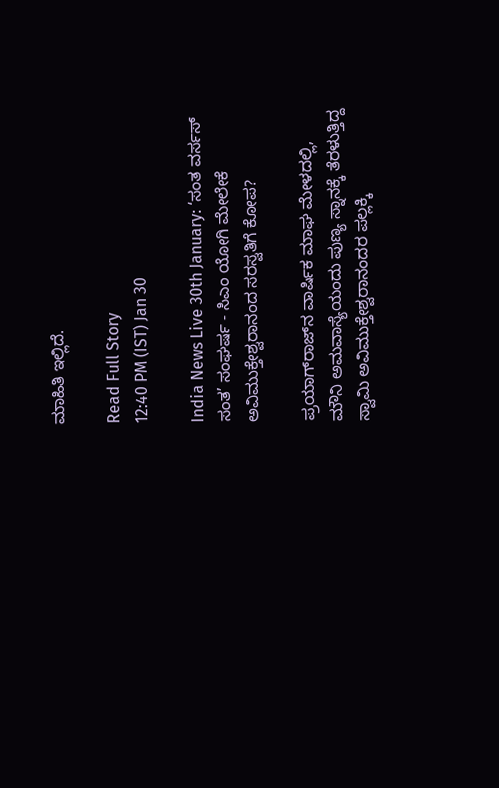ಮಾಹಿತಿ ಇಲ್ಲಿದೆ.

Read Full Story
12:40 PM (IST) Jan 30

India News Live 30th January: ‘ಸಂತ ವರ್ಸಸ್ ಸಂತ’ ಸಂಘರ್ಷ - ಸಿಎಂ ಯೋಗಿ ಮೇಲೇಕೆ ಅವಿಮುಕ್ತೇಶ್ವರಾನಂದ ಸರಸ್ವತಿಗೆ ಕೋಪ?

ಪ್ರಯಾಗ್‌ರಾಜ್‌ನ ವಾರ್ಷಿಕ ಮಾಘ ಮೇಳದಲ್ಲಿ, ಮೌನಿ ಅಮವಾಸ್ಯೆಯಂದು ಪುಣ್ಯ ಸ್ನಾನಕ್ಕೆ ತೆರಳುತ್ತಿದ್ದ ಸ್ವಾಮಿ ಅವಿಮುಕ್ತೇಶ್ವರಾನಂದರ ಪಲ್ಲಕ್ಕಿ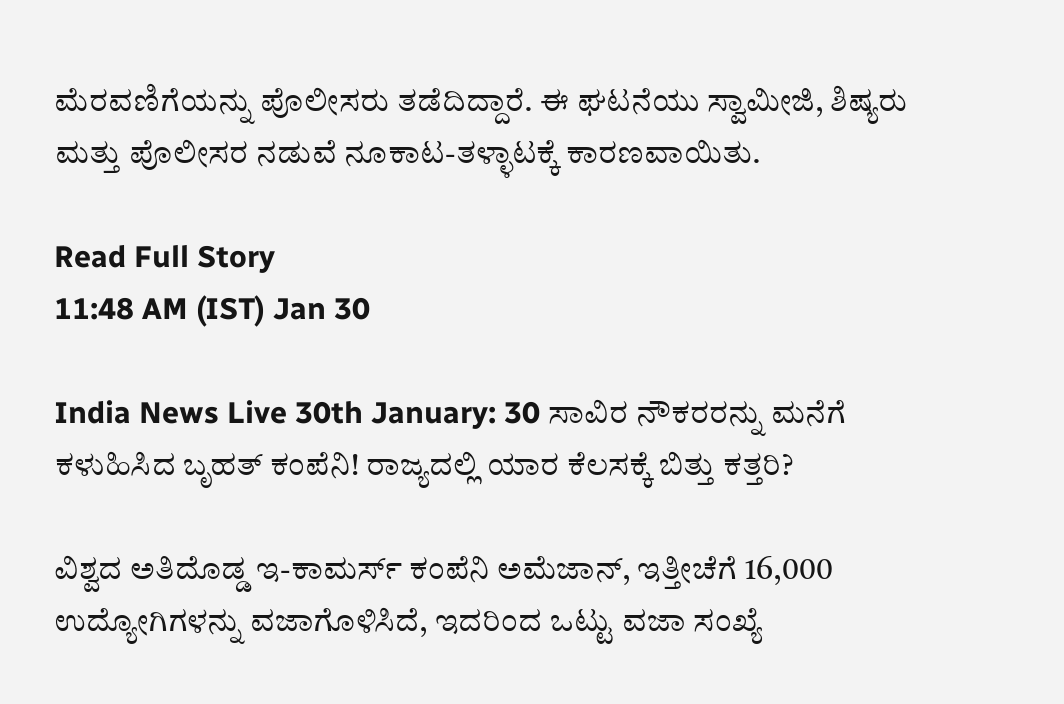ಮೆರವಣಿಗೆಯನ್ನು ಪೊಲೀಸರು ತಡೆದಿದ್ದಾರೆ. ಈ ಘಟನೆಯು ಸ್ವಾಮೀಜಿ, ಶಿಷ್ಯರು ಮತ್ತು ಪೊಲೀಸರ ನಡುವೆ ನೂಕಾಟ-ತಳ್ಳಾಟಕ್ಕೆ ಕಾರಣವಾಯಿತು.

Read Full Story
11:48 AM (IST) Jan 30

India News Live 30th January: 30 ಸಾವಿರ ನೌಕರರನ್ನು ಮನೆಗೆ ಕಳುಹಿಸಿದ ಬೃಹತ್ ಕಂಪೆನಿ! ರಾಜ್ಯದಲ್ಲಿ ಯಾರ ಕೆಲಸಕ್ಕೆ ಬಿತ್ತು ಕತ್ತರಿ?

ವಿಶ್ವದ ಅತಿದೊಡ್ಡ ಇ-ಕಾಮರ್ಸ್ ಕಂಪೆನಿ ಅಮೆಜಾನ್, ಇತ್ತೀಚೆಗೆ 16,000 ಉದ್ಯೋಗಿಗಳನ್ನು ವಜಾಗೊಳಿಸಿದೆ, ಇದರಿಂದ ಒಟ್ಟು ವಜಾ ಸಂಖ್ಯೆ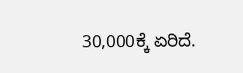30,000ಕ್ಕೆ ಏರಿದೆ.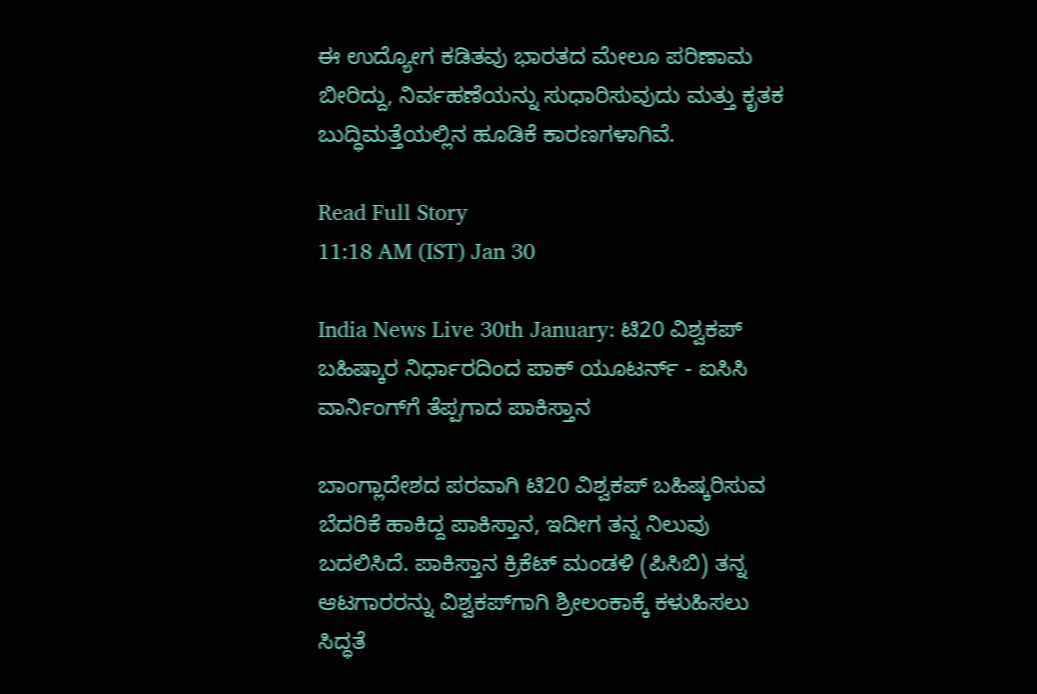ಈ ಉದ್ಯೋಗ ಕಡಿತವು ಭಾರತದ ಮೇಲೂ ಪರಿಣಾಮ ಬೀರಿದ್ದು, ನಿರ್ವಹಣೆಯನ್ನು ಸುಧಾರಿಸುವುದು ಮತ್ತು ಕೃತಕ ಬುದ್ಧಿಮತ್ತೆಯಲ್ಲಿನ ಹೂಡಿಕೆ ಕಾರಣಗಳಾಗಿವೆ.

Read Full Story
11:18 AM (IST) Jan 30

India News Live 30th January: ಟಿ20 ವಿಶ್ವಕಪ್ ಬಹಿಷ್ಕಾರ ನಿರ್ಧಾರದಿಂದ ಪಾಕ್ ಯೂಟರ್ನ್ - ಐಸಿಸಿ ವಾರ್ನಿಂಗ್‌ಗೆ ತೆಪ್ಪಗಾದ ಪಾಕಿಸ್ತಾನ

ಬಾಂಗ್ಲಾದೇಶದ ಪರವಾಗಿ ಟಿ20 ವಿಶ್ವಕಪ್ ಬಹಿಷ್ಕರಿಸುವ ಬೆದರಿಕೆ ಹಾಕಿದ್ದ ಪಾಕಿಸ್ತಾನ, ಇದೀಗ ತನ್ನ ನಿಲುವು ಬದಲಿಸಿದೆ. ಪಾಕಿಸ್ತಾನ ಕ್ರಿಕೆಟ್‌ ಮಂಡಳಿ (ಪಿಸಿಬಿ) ತನ್ನ ಆಟಗಾರರನ್ನು ವಿಶ್ವಕಪ್‌ಗಾಗಿ ಶ್ರೀಲಂಕಾಕ್ಕೆ ಕಳುಹಿಸಲು ಸಿದ್ಧತೆ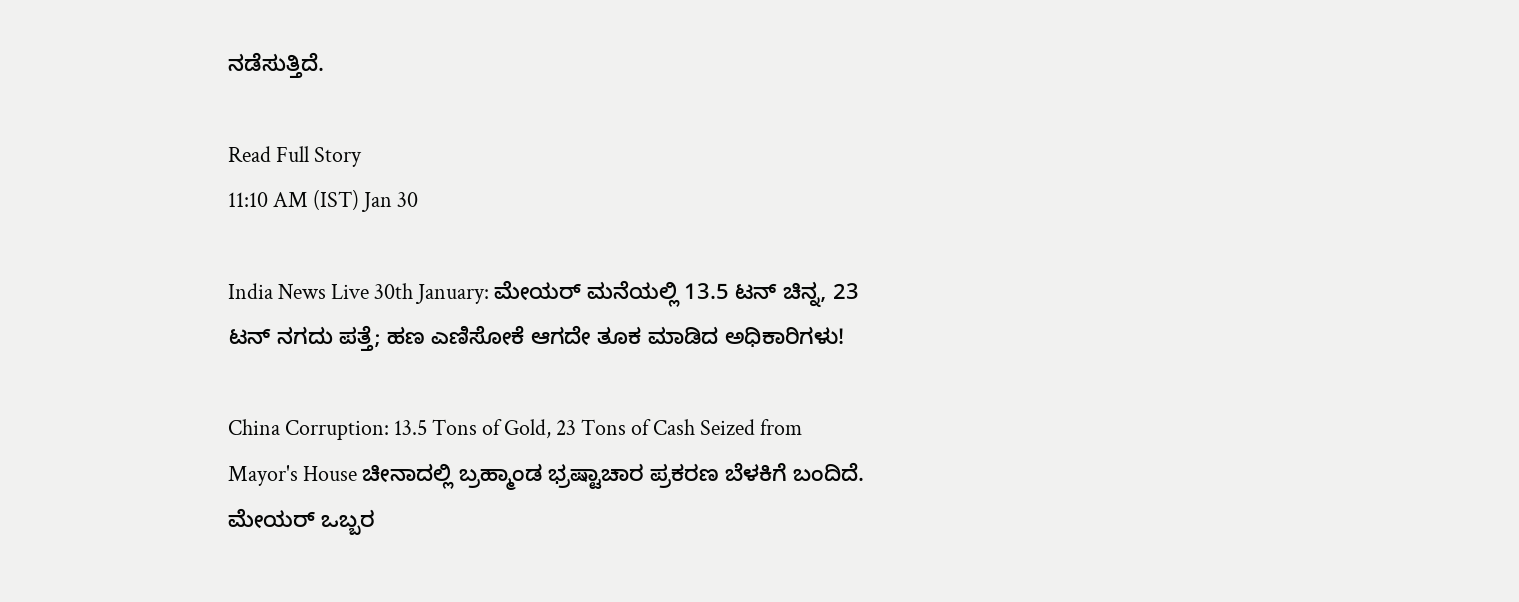ನಡೆಸುತ್ತಿದೆ.

Read Full Story
11:10 AM (IST) Jan 30

India News Live 30th January: ಮೇಯರ್‌ ಮನೆಯಲ್ಲಿ 13.5 ಟನ್‌ ಚಿನ್ನ, 23 ಟನ್‌ ನಗದು ಪತ್ತೆ; ಹಣ ಎಣಿಸೋಕೆ ಆಗದೇ ತೂಕ ಮಾಡಿದ ಅಧಿಕಾರಿಗಳು!

China Corruption: 13.5 Tons of Gold, 23 Tons of Cash Seized from Mayor's House ಚೀನಾದಲ್ಲಿ ಬ್ರಹ್ಮಾಂಡ ಭ್ರಷ್ಟಾಚಾರ ಪ್ರಕರಣ ಬೆಳಕಿಗೆ ಬಂದಿದೆ. ಮೇಯರ್‌ ಒಬ್ಬರ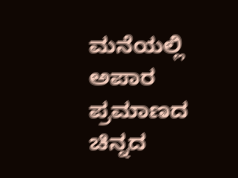ಮನೆಯಲ್ಲಿ ಅಪಾರ ಪ್ರಮಾಣದ ಚಿನ್ನದ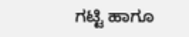ಗಟ್ಟಿ ಹಾಗೂ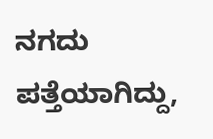ನಗದು ಪತ್ತೆಯಾಗಿದ್ದು,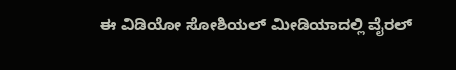ಈ ವಿಡಿಯೋ ಸೋಶಿಯಲ್‌ ಮೀಡಿಯಾದಲ್ಲಿ ವೈರಲ್‌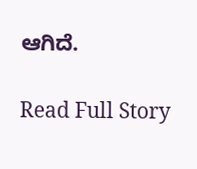ಆಗಿದೆ.

Read Full Story